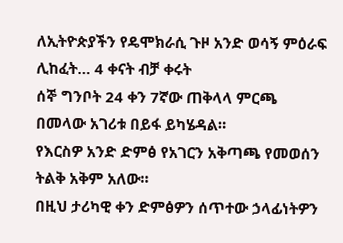ለኢትዮጵያችን የዴሞክራሲ ጉዞ አንድ ወሳኝ ምዕራፍ ሊከፈት… 4 ቀናት ብቻ ቀሩት
ሰኞ ግንቦት 24 ቀን 7ኛው ጠቅላላ ምርጫ በመላው አገሪቱ በይፋ ይካሄዳል።
የእርስዎ አንድ ድምፅ የአገርን አቅጣጫ የመወሰን ትልቅ አቅም አለው።
በዚህ ታሪካዊ ቀን ድምፅዎን ሰጥተው ኃላፊነትዎን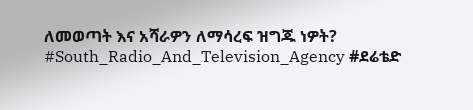ለመወጣት እና አሻራዎን ለማሳረፍ ዝግጁ ነዎት?
#South_Radio_And_Television_Agency #ደሬቴድ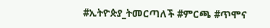#ኢትዮጵያ_ትመርጣለች #ምርጫ #ጥሞና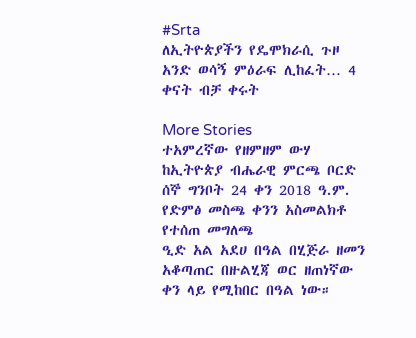#Srta
ለኢትዮጵያችን የዴሞክራሲ ጉዞ አንድ ወሳኝ ምዕራፍ ሊከፈት… 4 ቀናት ብቻ ቀሩት

More Stories
ተአምረኛው የዘምዘም ውሃ
ከኢትዮጵያ ብሔራዊ ምርጫ ቦርድ ሰኞ ግንቦት 24 ቀን 2018 ዓ.ም. የድምፅ መስጫ ቀንን አስመልክቶ የተሰጠ መግለጫ
ዒድ አል አደሀ በዓል በሂጅራ ዘመን አቆጣጠር በዙልሂጃ ወር ዘጠነኛው ቀን ላይ የሚከበር በዓል ነው።